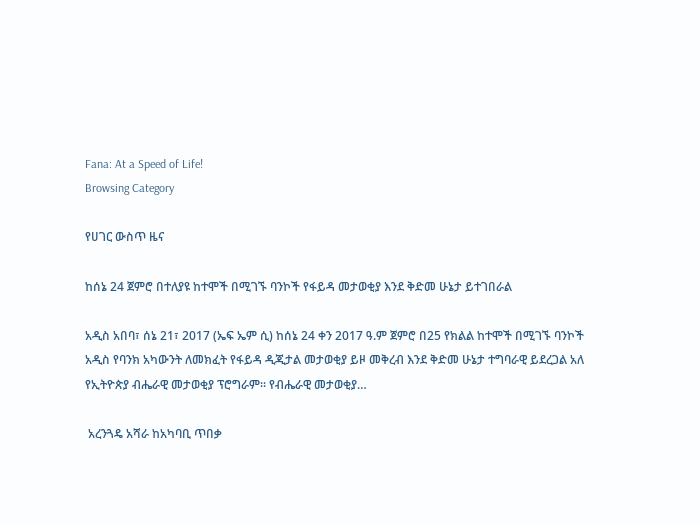Fana: At a Speed of Life!
Browsing Category

የሀገር ውስጥ ዜና

ከሰኔ 24 ጀምሮ በተለያዩ ከተሞች በሚገኙ ባንኮች የፋይዳ መታወቂያ እንደ ቅድመ ሁኔታ ይተገበራል

አዲስ አበባ፣ ሰኔ 21፣ 2017 (ኤፍ ኤም ሲ) ከሰኔ 24 ቀን 2017 ዓ.ም ጀምሮ በ25 የክልል ከተሞች በሚገኙ ባንኮች አዲስ የባንክ አካውንት ለመክፈት የፋይዳ ዲጂታል መታወቂያ ይዞ መቅረብ እንደ ቅድመ ሁኔታ ተግባራዊ ይደረጋል አለ የኢትዮጵያ ብሔራዊ መታወቂያ ፕሮግራም፡፡ የብሔራዊ መታወቂያ…

 አረንጓዴ አሻራ ከአካባቢ ጥበቃ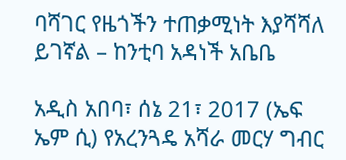ባሻገር የዜጎችን ተጠቃሚነት እያሻሻለ ይገኛል – ከንቲባ አዳነች አቤቤ

አዲስ አበባ፣ ሰኔ 21፣ 2017 (ኤፍ ኤም ሲ) የአረንጓዴ አሻራ መርሃ ግብር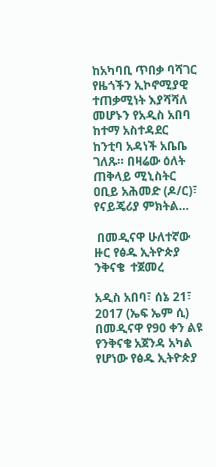ከአካባቢ ጥበቃ ባሻገር የዜጎችን ኢኮኖሚያዊ ተጠቃሚነት እያሻሻለ መሆኑን የአዲስ አበባ ከተማ አስተዳደር ከንቲባ አዳነች አቤቤ ገለጹ። በዛሬው ዕለት ጠቅላይ ሚኒስትር ዐቢይ አሕመድ (ዶ/ር)፣ የናይጄሪያ ምክትል…

 በመዲናዋ ሁለተኛው ዙር የፅዱ ኢትዮጵያ ንቅናቄ  ተጀመረ

አዲስ አበባ፣ ሰኔ 21፣ 2017 (ኤፍ ኤም ሲ) በመዲናዋ የ90 ቀን ልዩ የንቅናቄ አጀንዳ አካል የሆነው የፅዱ ኢትዮጵያ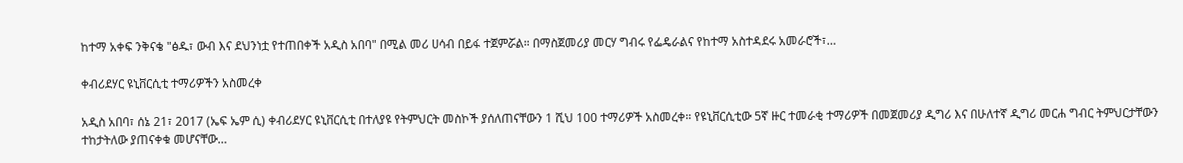ከተማ አቀፍ ንቅናቄ "ፅዱ፣ ውብ እና ደህንነቷ የተጠበቀች አዲስ አበባ" በሚል መሪ ሀሳብ በይፋ ተጀምሯል። በማስጀመሪያ መርሃ ግብሩ የፌዴራልና የከተማ አስተዳደሩ አመራሮች፣…

ቀብሪደሃር ዩኒቨርሲቲ ተማሪዎችን አስመረቀ

አዲስ አበባ፣ ሰኔ 21፣ 2017 (ኤፍ ኤም ሲ) ቀብሪደሃር ዩኒቨርሲቲ በተለያዩ የትምህርት መስኮች ያሰለጠናቸውን 1 ሺህ 100 ተማሪዎች አስመረቀ። የዩኒቨርሲቲው 5ኛ ዙር ተመራቂ ተማሪዎች በመጀመሪያ ዲግሪ እና በሁለተኛ ዲግሪ መርሐ ግብር ትምህርታቸውን ተከታትለው ያጠናቀቁ መሆናቸው…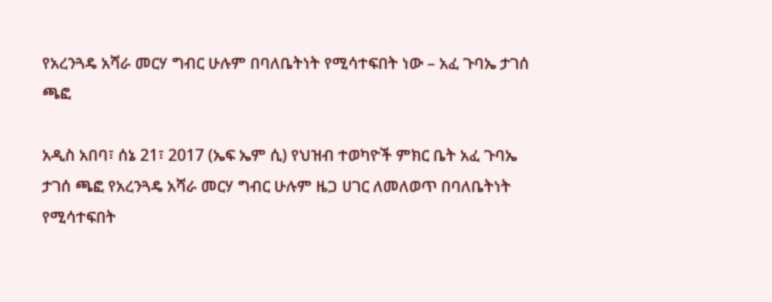የአረንጓዴ አሻራ መርሃ ግብር ሁሉም በባለቤትነት የሚሳተፍበት ነው – አፈ ጉባኤ ታገሰ ጫፎ

አዲስ አበባ፣ ሰኔ 21፣ 2017 (ኤፍ ኤም ሲ) የህዝብ ተወካዮች ምክር ቤት አፈ ጉባኤ ታገሰ ጫፎ የአረንጓዴ አሻራ መርሃ ግብር ሁሉም ዜጋ ሀገር ለመለወጥ በባለቤትነት የሚሳተፍበት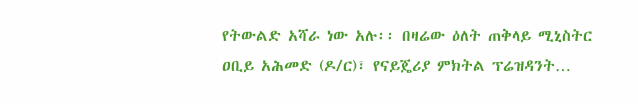የትውልድ አሻራ ነው አሉ፡፡ በዛሬው ዕለት ጠቅላይ ሚኒስትር ዐቢይ አሕመድ (ዶ/ር)፣ የናይጄሪያ ምክትል ፕሬዝዳንት…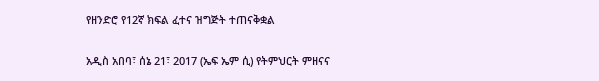የዘንድሮ የ12ኛ ክፍል ፈተና ዝግጅት ተጠናቅቋል

አዲስ አበባ፣ ሰኔ 21፣ 2017 (ኤፍ ኤም ሲ) የትምህርት ምዘናና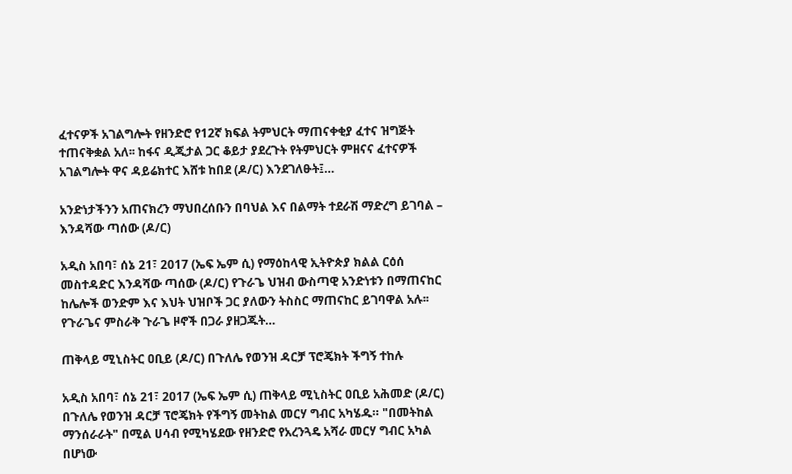ፈተናዎች አገልግሎት የዘንድሮ የ12ኛ ክፍል ትምህርት ማጠናቀቂያ ፈተና ዝግጅት ተጠናቅቋል አለ፡፡ ከፋና ዲጂታል ጋር ቆይታ ያደረጉት የትምህርት ምዘናና ፈተናዎች አገልግሎት ዋና ዳይሬክተር እሸቱ ከበደ (ዶ/ር) እንደገለፁት፤…

አንድነታችንን አጠናክረን ማህበረሰቡን በባህል እና በልማት ተደራሽ ማድረግ ይገባል – እንዳሻው ጣሰው (ዶ/ር)

አዲስ አበባ፣ ሰኔ 21፣ 2017 (ኤፍ ኤም ሲ) የማዕከላዊ ኢትዮጵያ ክልል ርዕሰ መስተዳድር እንዳሻው ጣሰው (ዶ/ር) የጉራጌ ህዝብ ውስጣዊ አንድነቱን በማጠናከር ከሌሎች ወንድም እና እህት ህዝቦች ጋር ያለውን ትስስር ማጠናከር ይገባዋል አሉ፡፡ የጉራጌና ምስራቅ ጉራጌ ዞኖች በጋራ ያዘጋጁት…

ጠቅላይ ሚኒስትር ዐቢይ (ዶ/ር) በጉለሌ የወንዝ ዳርቻ ፕሮጄክት ችግኝ ተከሉ

አዲስ አበባ፣ ሰኔ 21፣ 2017 (ኤፍ ኤም ሲ) ጠቅላይ ሚኒስትር ዐቢይ አሕመድ (ዶ/ር) በጉለሌ የወንዝ ዳርቻ ፕሮጄክት የችግኝ መትከል መርሃ ግብር አካሄዱ። "በመትከል ማንሰራራት" በሚል ሀሳብ የሚካሄደው የዘንድሮ የአረንጓዴ አሻራ መርሃ ግብር አካል በሆነው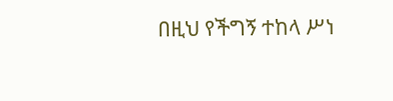በዚህ የችግኝ ተከላ ሥነ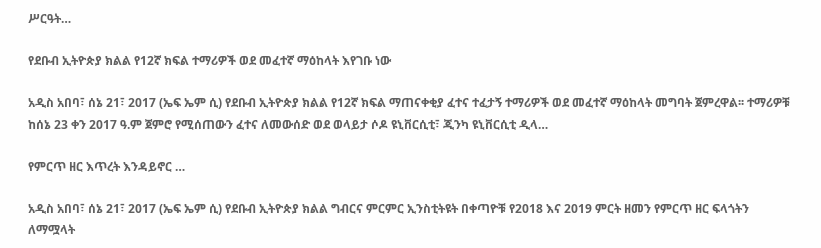ሥርዓት…

የደቡብ ኢትዮጵያ ክልል የ12ኛ ክፍል ተማሪዎች ወደ መፈተኛ ማዕከላት እየገቡ ነው

አዲስ አበባ፣ ሰኔ 21፣ 2017 (ኤፍ ኤም ሲ) የደቡብ ኢትዮጵያ ክልል የ12ኛ ክፍል ማጠናቀቂያ ፈተና ተፈታኝ ተማሪዎች ወደ መፈተኛ ማዕከላት መግባት ጀምረዋል፡፡ ተማሪዎቹ ከሰኔ 23 ቀን 2017 ዓ.ም ጀምሮ የሚሰጠውን ፈተና ለመውሰድ ወደ ወላይታ ሶዶ ዩኒቨርሲቲ፣ ጂንካ ዩኒቨርሲቲ ዲላ…

የምርጥ ዘር እጥረት እንዳይኖር …

አዲስ አበባ፣ ሰኔ 21፣ 2017 (ኤፍ ኤም ሲ) የደቡብ ኢትዮጵያ ክልል ግብርና ምርምር ኢንስቲትዩት በቀጣዮቹ የ2018 እና 2019 ምርት ዘመን የምርጥ ዘር ፍላጎትን ለማሟላት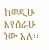ከወዲሁ እየሰራሁ ነው አለ፡፡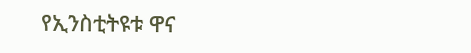የኢንስቲትዩቱ ዋና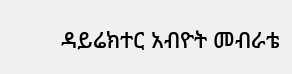ዳይሬክተር አብዮት መብራቴ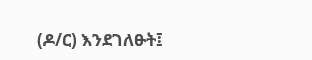(ዶ/ር) እንደገለፁት፤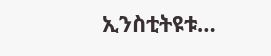ኢንስቲትዩቱ…